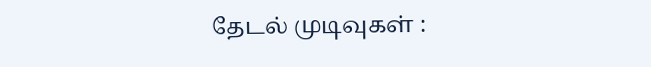தேடல் முடிவுகள் :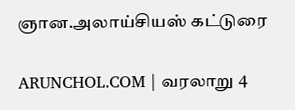ஞான.அலாய்சியஸ் கட்டுரை

ARUNCHOL.COM | வரலாறு 4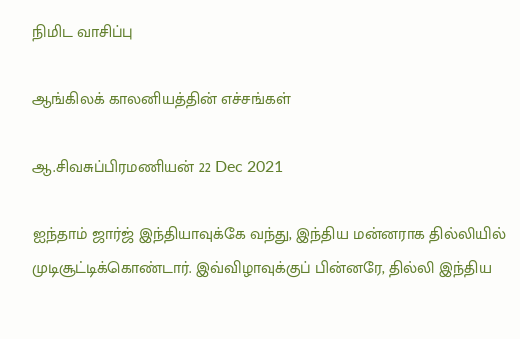நிமிட வாசிப்பு

ஆங்கிலக் காலனியத்தின் எச்சங்கள்

ஆ.சிவசுப்பிரமணியன் 22 Dec 2021

ஐந்தாம் ஜார்ஜ் இந்தியாவுக்கே வந்து, இந்திய மன்னராக தில்லியில் முடிசூட்டிக்கொண்டார். இவ்விழாவுக்குப் பின்னரே, தில்லி இந்திய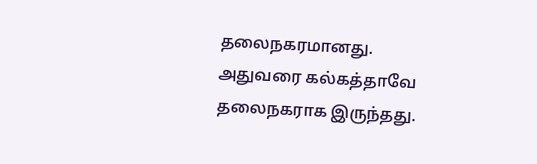தலைநகரமானது. அதுவரை கல்கத்தாவே தலைநகராக இருந்தது.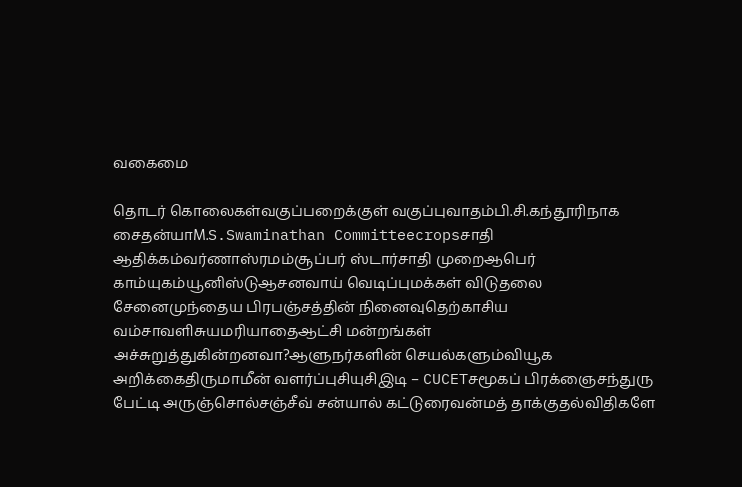வகைமை

தொடர் கொலைகள்வகுப்பறைக்குள் வகுப்புவாதம்பி.சி.கந்தூரிநாக சைதன்யாM.S.Swaminathan Committeecropsசாதி ஆதிக்கம்வர்ணாஸ்ரமம்சூப்பர் ஸ்டார்சாதி முறைஆபெர் காம்யுகம்யூனிஸ்டுஆசனவாய் வெடிப்புமக்கள் விடுதலை சேனைமுந்தைய பிரபஞ்சத்தின் நினைவுதெற்காசிய வம்சாவளிசுயமரியாதைஆட்சி மன்றங்கள் அச்சுறுத்துகின்றனவா?ஆளுநர்களின் செயல்களும்வியூக அறிக்கைதிருமாமீன் வளர்ப்புசியுசிஇடி – CUCETசமூகப் பிரக்ஞைசந்துரு பேட்டி அருஞ்சொல்சஞ்சீவ் சன்யால் கட்டுரைவன்மத் தாக்குதல்விதிகளே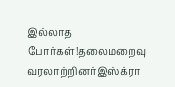இல்லாத போர்கள்!தலைமறைவு வரலாற்றினர்இஸ்க்ரா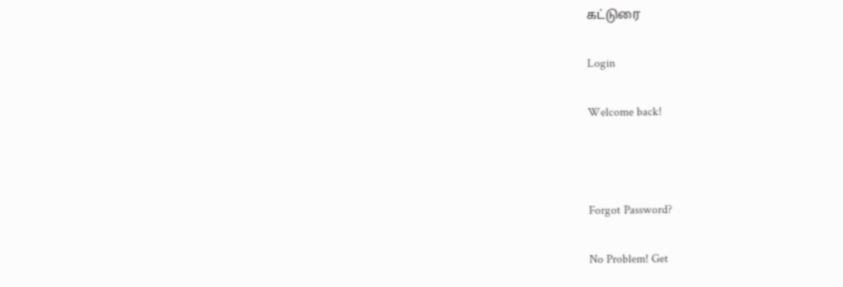கட்டுரை

Login

Welcome back!



Forgot Password?

No Problem! Get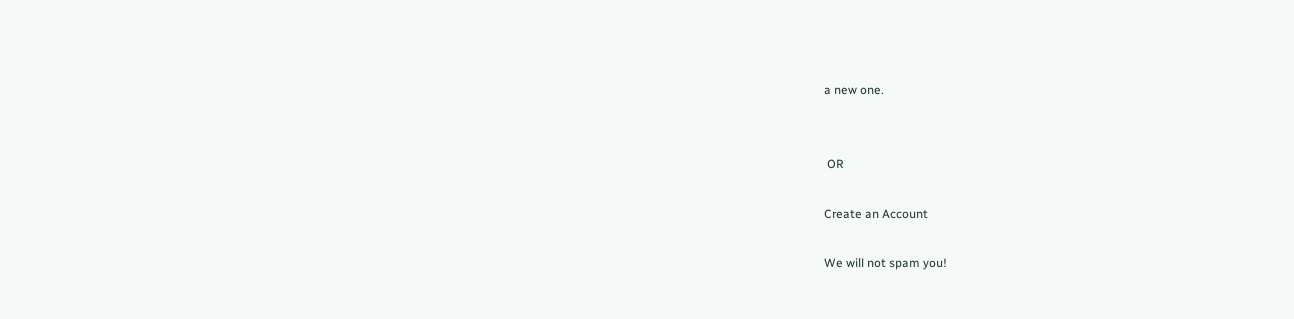a new one.


 OR

Create an Account

We will not spam you!